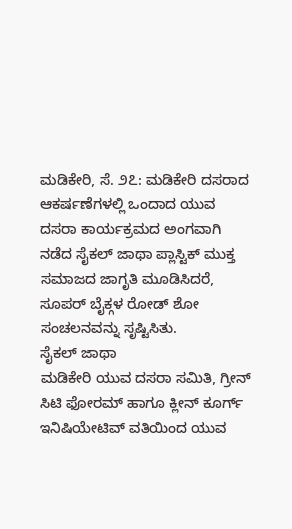ಮಡಿಕೇರಿ, ಸೆ. ೨೭: ಮಡಿಕೇರಿ ದಸರಾದ ಆಕರ್ಷಣೆಗಳಲ್ಲಿ ಒಂದಾದ ಯುವ ದಸರಾ ಕಾರ್ಯಕ್ರಮದ ಅಂಗವಾಗಿ ನಡೆದ ಸೈಕಲ್ ಜಾಥಾ ಪ್ಲಾಸ್ಟಿಕ್ ಮುಕ್ತ ಸಮಾಜದ ಜಾಗೃತಿ ಮೂಡಿಸಿದರೆ, ಸೂಪರ್ ಬೈಕ್ಗಳ ರೋಡ್ ಶೋ ಸಂಚಲನವನ್ನು ಸೃಷ್ಟಿಸಿತು.
ಸೈಕಲ್ ಜಾಥಾ
ಮಡಿಕೇರಿ ಯುವ ದಸರಾ ಸಮಿತಿ, ಗ್ರೀನ್ ಸಿಟಿ ಫೋರಮ್ ಹಾಗೂ ಕ್ಲೀನ್ ಕೂರ್ಗ್ ಇನಿಷಿಯೇಟಿವ್ ವತಿಯಿಂದ ಯುವ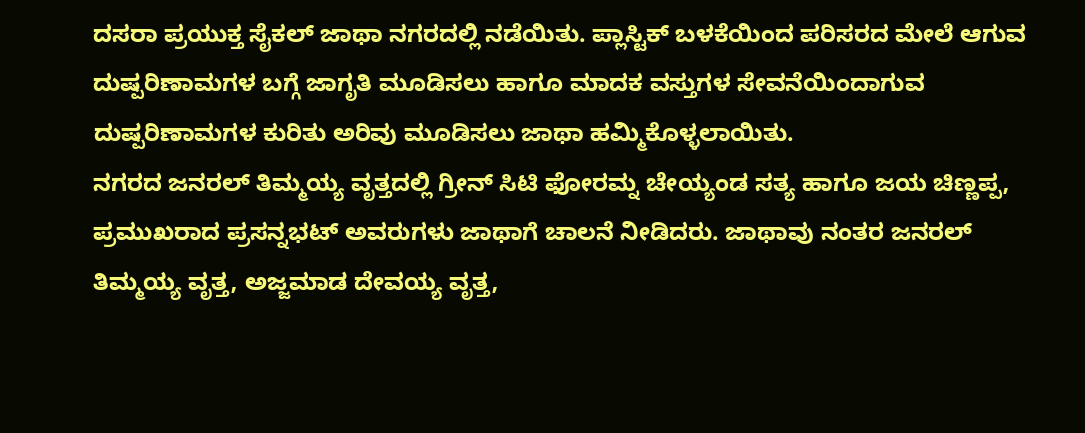ದಸರಾ ಪ್ರಯುಕ್ತ ಸೈಕಲ್ ಜಾಥಾ ನಗರದಲ್ಲಿ ನಡೆಯಿತು. ಪ್ಲಾಸ್ಟಿಕ್ ಬಳಕೆಯಿಂದ ಪರಿಸರದ ಮೇಲೆ ಆಗುವ ದುಷ್ಪರಿಣಾಮಗಳ ಬಗ್ಗೆ ಜಾಗೃತಿ ಮೂಡಿಸಲು ಹಾಗೂ ಮಾದಕ ವಸ್ತುಗಳ ಸೇವನೆಯಿಂದಾಗುವ ದುಷ್ಪರಿಣಾಮಗಳ ಕುರಿತು ಅರಿವು ಮೂಡಿಸಲು ಜಾಥಾ ಹಮ್ಮಿಕೊಳ್ಳಲಾಯಿತು.
ನಗರದ ಜನರಲ್ ತಿಮ್ಮಯ್ಯ ವೃತ್ತದಲ್ಲಿ ಗ್ರೀನ್ ಸಿಟಿ ಫೋರಮ್ನ ಚೇಯ್ಯಂಡ ಸತ್ಯ ಹಾಗೂ ಜಯ ಚಿಣ್ಣಪ್ಪ, ಪ್ರಮುಖರಾದ ಪ್ರಸನ್ನಭಟ್ ಅವರುಗಳು ಜಾಥಾಗೆ ಚಾಲನೆ ನೀಡಿದರು. ಜಾಥಾವು ನಂತರ ಜನರಲ್ ತಿಮ್ಮಯ್ಯ ವೃತ್ತ, ಅಜ್ಜಮಾಡ ದೇವಯ್ಯ ವೃತ್ತ,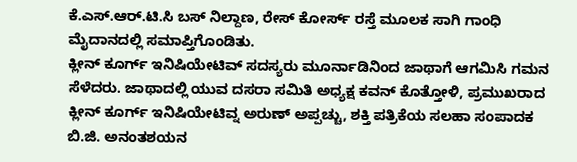ಕೆ.ಎಸ್.ಆರ್.ಟಿ.ಸಿ ಬಸ್ ನಿಲ್ದಾಣ, ರೇಸ್ ಕೋರ್ಸ್ ರಸ್ತೆ ಮೂಲಕ ಸಾಗಿ ಗಾಂಧಿ ಮೈದಾನದಲ್ಲಿ ಸಮಾಪ್ತಿಗೊಂಡಿತು.
ಕ್ಲೀನ್ ಕೂರ್ಗ್ ಇನಿಷಿಯೇಟಿವ್ ಸದಸ್ಯರು ಮೂರ್ನಾಡಿನಿಂದ ಜಾಥಾಗೆ ಆಗಮಿಸಿ ಗಮನ ಸೆಳೆದರು. ಜಾಥಾದಲ್ಲಿ ಯುವ ದಸರಾ ಸಮಿತಿ ಅಧ್ಯಕ್ಷ ಕವನ್ ಕೊತ್ತೋಳಿ, ಪ್ರಮುಖರಾದ ಕ್ಲೀನ್ ಕೂರ್ಗ್ ಇನಿಷಿಯೇಟಿವ್ನ ಅರುಣ್ ಅಪ್ಪಚ್ಚು, ಶಕ್ತಿ ಪತ್ರಿಕೆಯ ಸಲಹಾ ಸಂಪಾದಕ ಬಿ.ಜಿ. ಅನಂತಶಯನ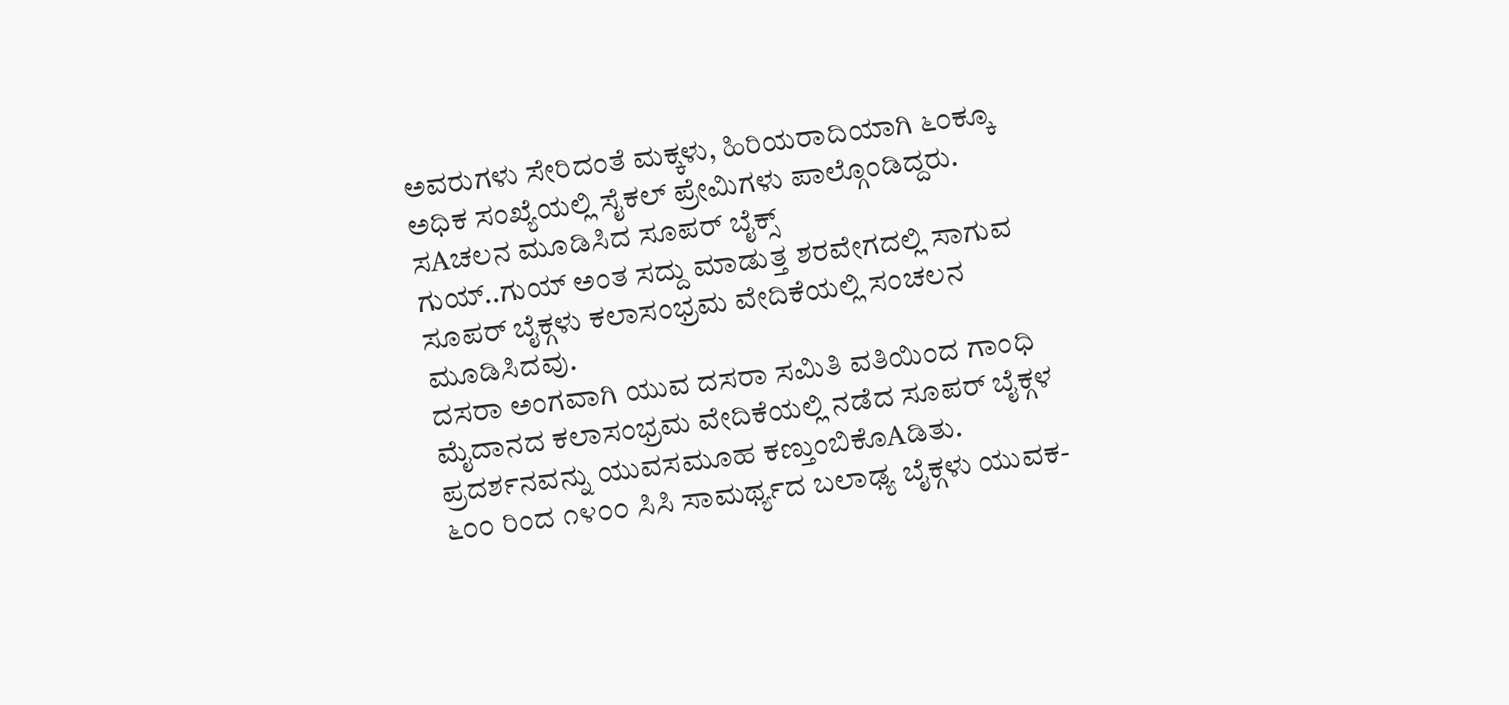ಅವರುಗಳು ಸೇರಿದಂತೆ ಮಕ್ಕಳು, ಹಿರಿಯರಾದಿಯಾಗಿ ೬೦ಕ್ಕೂ ಅಧಿಕ ಸಂಖ್ಯೆಯಲ್ಲಿ ಸೈಕಲ್ ಪ್ರೇಮಿಗಳು ಪಾಲ್ಗೊಂಡಿದ್ದರು.
ಸAಚಲನ ಮೂಡಿಸಿದ ಸೂಪರ್ ಬೈಕ್ಸ್
ಗುಯ್..ಗುಯ್ ಅಂತ ಸದ್ದು ಮಾಡುತ್ತ ಶರವೇಗದಲ್ಲಿ ಸಾಗುವ ಸೂಪರ್ ಬೈಕ್ಗಳು ಕಲಾಸಂಭ್ರಮ ವೇದಿಕೆಯಲ್ಲಿ ಸಂಚಲನ ಮೂಡಿಸಿದವು.
ದಸರಾ ಅಂಗವಾಗಿ ಯುವ ದಸರಾ ಸಮಿತಿ ವತಿಯಿಂದ ಗಾಂಧಿ ಮೈದಾನದ ಕಲಾಸಂಭ್ರಮ ವೇದಿಕೆಯಲ್ಲಿ ನಡೆದ ಸೂಪರ್ ಬೈಕ್ಗಳ ಪ್ರದರ್ಶನವನ್ನು ಯುವಸಮೂಹ ಕಣ್ತುಂಬಿಕೊAಡಿತು.
೬೦೦ ರಿಂದ ೧೪೦೦ ಸಿಸಿ ಸಾಮರ್ಥ್ಯದ ಬಲಾಢ್ಯ ಬೈಕ್ಗಳು ಯುವಕ-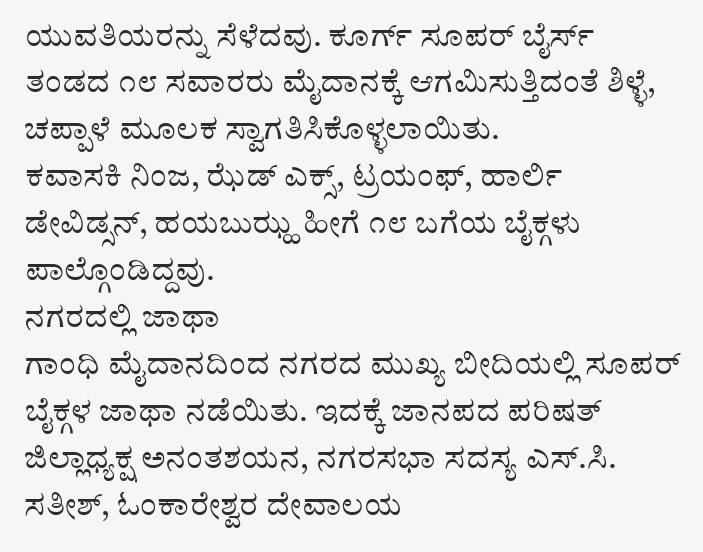ಯುವತಿಯರನ್ನು ಸೆಳೆದವು. ಕೂರ್ಗ್ ಸೂಪರ್ ಬೈರ್ಸ್ ತಂಡದ ೧೮ ಸವಾರರು ಮೈದಾನಕ್ಕೆ ಆಗಮಿಸುತ್ತಿದಂತೆ ಶಿಳ್ಳೆ, ಚಪ್ಪಾಳೆ ಮೂಲಕ ಸ್ವಾಗತಿಸಿಕೊಳ್ಳಲಾಯಿತು.
ಕವಾಸಕಿ ನಿಂಜ, ಝೆಡ್ ಎಕ್ಸ್, ಟ್ರಯಂಫ್, ಹಾರ್ಲಿ ಡೇವಿಡ್ಸನ್, ಹಯಬುಝ್ಹ ಹೀಗೆ ೧೮ ಬಗೆಯ ಬೈಕ್ಗಳು ಪಾಲ್ಗೊಂಡಿದ್ದವು.
ನಗರದಲ್ಲಿ ಜಾಥಾ
ಗಾಂಧಿ ಮೈದಾನದಿಂದ ನಗರದ ಮುಖ್ಯ ಬೀದಿಯಲ್ಲಿ ಸೂಪರ್ ಬೈಕ್ಗಳ ಜಾಥಾ ನಡೆಯಿತು. ಇದಕ್ಕೆ ಜಾನಪದ ಪರಿಷತ್ ಜಿಲ್ಲಾಧ್ಯಕ್ಷ ಅನಂತಶಯನ, ನಗರಸಭಾ ಸದಸ್ಯ ಎಸ್.ಸಿ. ಸತೀಶ್, ಓಂಕಾರೇಶ್ವರ ದೇವಾಲಯ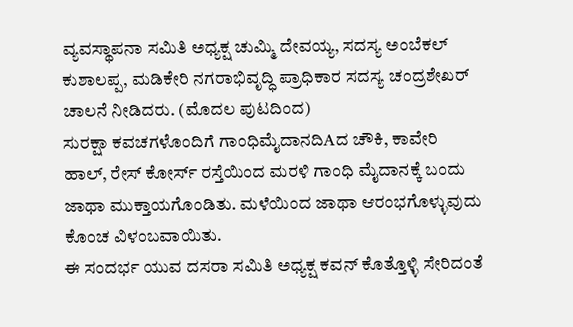ವ್ಯವಸ್ಥಾಪನಾ ಸಮಿತಿ ಅಧ್ಯಕ್ಷ ಚುಮ್ಮಿ ದೇವಯ್ಯ, ಸದಸ್ಯ ಅಂಬೆಕಲ್ ಕುಶಾಲಪ್ಪ, ಮಡಿಕೇರಿ ನಗರಾಭಿವೃದ್ಧಿ ಪ್ರಾಧಿಕಾರ ಸದಸ್ಯ ಚಂದ್ರಶೇಖರ್ ಚಾಲನೆ ನೀಡಿದರು. (ಮೊದಲ ಪುಟದಿಂದ)
ಸುರಕ್ಷಾ ಕವಚಗಳೊಂದಿಗೆ ಗಾಂಧಿಮೈದಾನದಿAದ ಚೌಕಿ, ಕಾವೇರಿ ಹಾಲ್, ರೇಸ್ ಕೋರ್ಸ್ ರಸ್ತೆಯಿಂದ ಮರಳಿ ಗಾಂಧಿ ಮೈದಾನಕ್ಕೆ ಬಂದು ಜಾಥಾ ಮುಕ್ತಾಯಗೊಂಡಿತು. ಮಳೆಯಿಂದ ಜಾಥಾ ಆರಂಭಗೊಳ್ಳುವುದು ಕೊಂಚ ವಿಳಂಬವಾಯಿತು.
ಈ ಸಂದರ್ಭ ಯುವ ದಸರಾ ಸಮಿತಿ ಅಧ್ಯಕ್ಷ ಕವನ್ ಕೊತ್ತೊಳ್ಳಿ ಸೇರಿದಂತೆ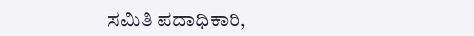ಸಮಿತಿ ಪದಾಧಿಕಾರಿ,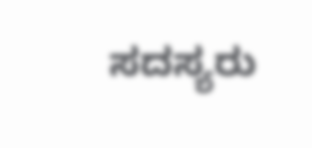ಸದಸ್ಯರು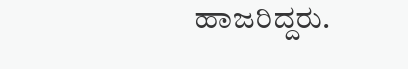ಹಾಜರಿದ್ದರು.